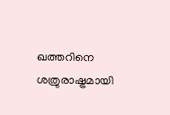ഖത്തറിനെ ശത്രുരാഷ്ട്രമായി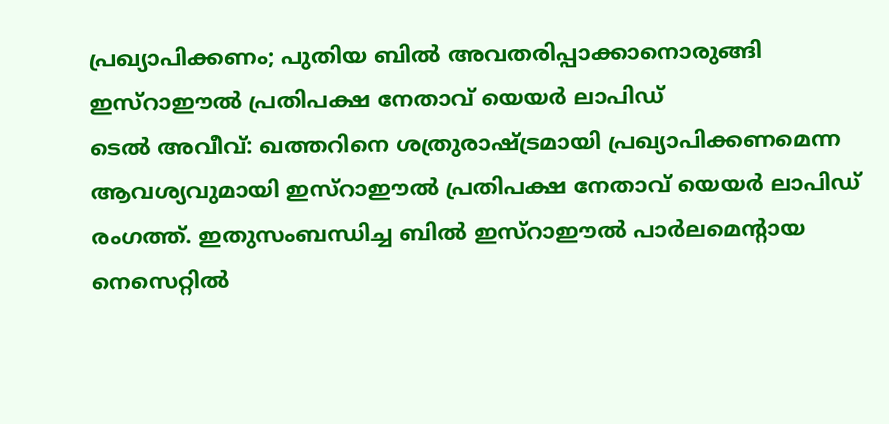പ്രഖ്യാപിക്കണം; പുതിയ ബിൽ അവതരിപ്പാക്കാനൊരുങ്ങി ഇസ്റാഈൽ പ്രതിപക്ഷ നേതാവ് യെയർ ലാപിഡ്
ടെൽ അവീവ്: ഖത്തറിനെ ശത്രുരാഷ്ട്രമായി പ്രഖ്യാപിക്കണമെന്ന ആവശ്യവുമായി ഇസ്റാഈൽ പ്രതിപക്ഷ നേതാവ് യെയർ ലാപിഡ് രംഗത്ത്. ഇതുസംബന്ധിച്ച ബിൽ ഇസ്റാഈൽ പാർലമെന്റായ നെസെറ്റിൽ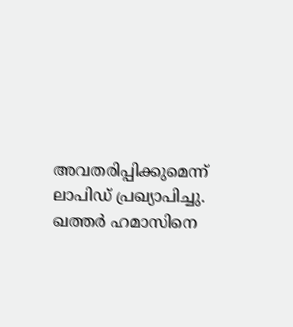അവതരിപ്പിക്കുമെന്ന് ലാപിഡ് പ്രഖ്യാപിച്ചു. ഖത്തർ ഹമാസിനെ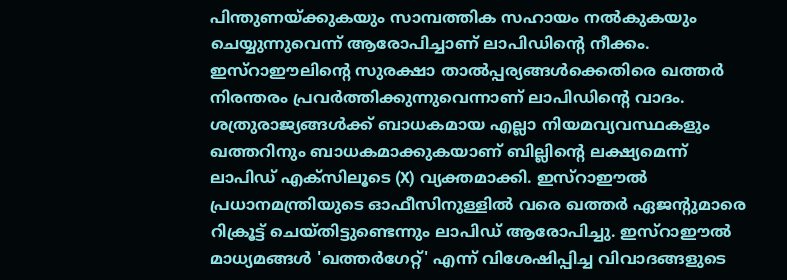പിന്തുണയ്ക്കുകയും സാമ്പത്തിക സഹായം നൽകുകയും ചെയ്യുന്നുവെന്ന് ആരോപിച്ചാണ് ലാപിഡിന്റെ നീക്കം.
ഇസ്റാഈലിന്റെ സുരക്ഷാ താൽപ്പര്യങ്ങൾക്കെതിരെ ഖത്തർ നിരന്തരം പ്രവർത്തിക്കുന്നുവെന്നാണ് ലാപിഡിന്റെ വാദം. ശത്രുരാജ്യങ്ങൾക്ക് ബാധകമായ എല്ലാ നിയമവ്യവസ്ഥകളും ഖത്തറിനും ബാധകമാക്കുകയാണ് ബില്ലിന്റെ ലക്ഷ്യമെന്ന് ലാപിഡ് എക്സിലൂടെ (X) വ്യക്തമാക്കി. ഇസ്റാഈൽ പ്രധാനമന്ത്രിയുടെ ഓഫീസിനുള്ളിൽ വരെ ഖത്തർ ഏജന്റുമാരെ റിക്രൂട്ട് ചെയ്തിട്ടുണ്ടെന്നും ലാപിഡ് ആരോപിച്ചു. ഇസ്റാഈൽ മാധ്യമങ്ങൾ 'ഖത്തർഗേറ്റ്' എന്ന് വിശേഷിപ്പിച്ച വിവാദങ്ങളുടെ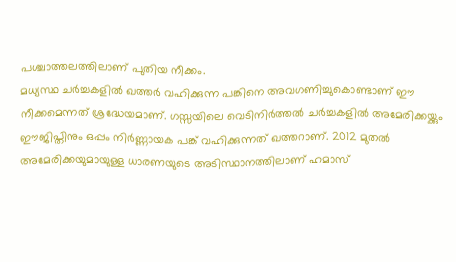പശ്ചാത്തലത്തിലാണ് പുതിയ നീക്കം.
മധ്യസ്ഥ ചർച്ചകളിൽ ഖത്തർ വഹിക്കുന്ന പങ്കിനെ അവഗണിച്ചുകൊണ്ടാണ് ഈ നീക്കമെന്നത് ശ്രദ്ധേയമാണ്. ഗസ്സയിലെ വെടിനിർത്തൽ ചർച്ചകളിൽ അമേരിക്കയ്ക്കും ഈജിപ്തിനും ഒപ്പം നിർണ്ണായക പങ്ക് വഹിക്കുന്നത് ഖത്തറാണ്. 2012 മുതൽ അമേരിക്കയുമായുള്ള ധാരണയുടെ അടിസ്ഥാനത്തിലാണ് ഹമാസ്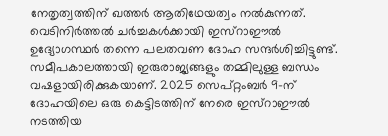നേതൃത്വത്തിന് ഖത്തർ ആതിഥേയത്വം നൽകുന്നത്. വെടിനിർത്തൽ ചർച്ചകൾക്കായി ഇസ്റാഈൽ ഉദ്യോഗസ്ഥർ തന്നെ പലതവണ ദോഹ സന്ദർശിച്ചിട്ടുണ്ട്.
സമീപകാലത്തായി ഇരുരാജ്യങ്ങളും തമ്മിലുള്ള ബന്ധം വഷളായിരിക്കുകയാണ്. 2025 സെപ്റ്റംബർ 9-ന് ദോഹയിലെ ഒരു കെട്ടിടത്തിന് നേരെ ഇസ്റാഈൽ നടത്തിയ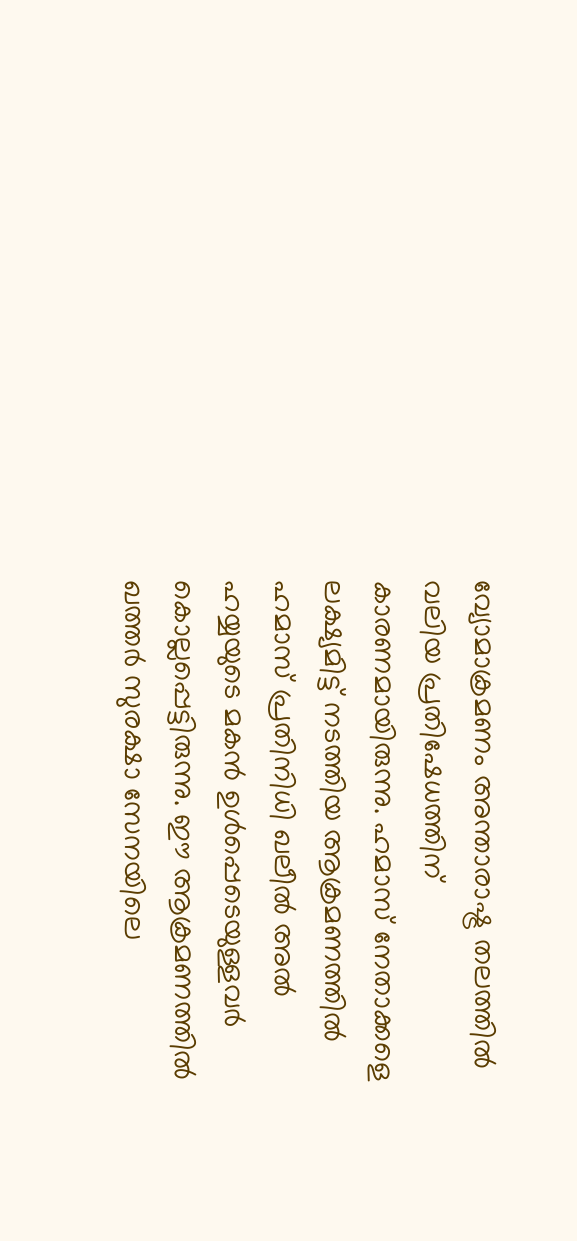വ്യോമാക്രമണം അന്താരാഷ്ട്ര തലത്തിൽ വലിയ പ്രതിഷേധത്തിന് കാരണമായിരുന്നു. ഹമാസ് നേതാക്കളെ ലക്ഷ്യമിട്ട് നടത്തിയ ആക്രമണത്തിൽ ഹമാസ് പ്രതിനിധി ഖലീൽ അൽ ഹയ്യയുടെ മകൻ ഉൾപ്പെടെയുള്ളവർ കൊല്ലപ്പെട്ടിരുന്നു. ഈ ആക്രമണത്തിൽ ഖത്തർ സുരക്ഷാ സേനയിലെ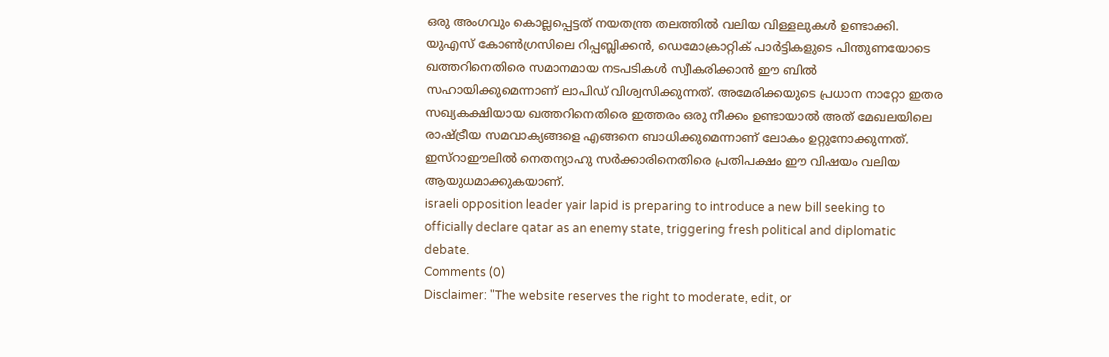ഒരു അംഗവും കൊല്ലപ്പെട്ടത് നയതന്ത്ര തലത്തിൽ വലിയ വിള്ളലുകൾ ഉണ്ടാക്കി.
യുഎസ് കോൺഗ്രസിലെ റിപ്പബ്ലിക്കൻ, ഡെമോക്രാറ്റിക് പാർട്ടികളുടെ പിന്തുണയോടെ ഖത്തറിനെതിരെ സമാനമായ നടപടികൾ സ്വീകരിക്കാൻ ഈ ബിൽ സഹായിക്കുമെന്നാണ് ലാപിഡ് വിശ്വസിക്കുന്നത്. അമേരിക്കയുടെ പ്രധാന നാറ്റോ ഇതര സഖ്യകക്ഷിയായ ഖത്തറിനെതിരെ ഇത്തരം ഒരു നീക്കം ഉണ്ടായാൽ അത് മേഖലയിലെ രാഷ്ട്രീയ സമവാക്യങ്ങളെ എങ്ങനെ ബാധിക്കുമെന്നാണ് ലോകം ഉറ്റുനോക്കുന്നത്. ഇസ്റാഈലിൽ നെതന്യാഹു സർക്കാരിനെതിരെ പ്രതിപക്ഷം ഈ വിഷയം വലിയ ആയുധമാക്കുകയാണ്.
israeli opposition leader yair lapid is preparing to introduce a new bill seeking to officially declare qatar as an enemy state, triggering fresh political and diplomatic debate.
Comments (0)
Disclaimer: "The website reserves the right to moderate, edit, or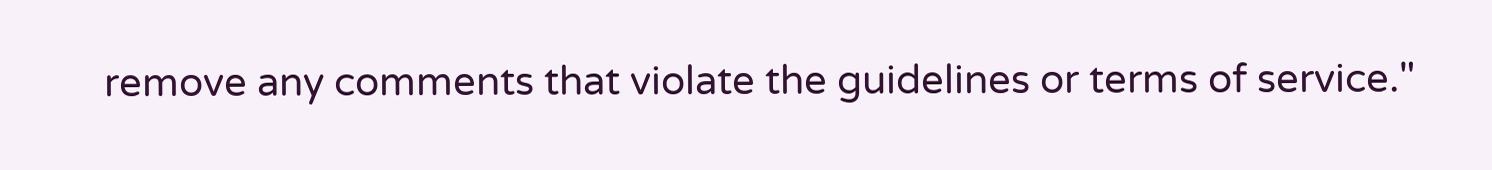remove any comments that violate the guidelines or terms of service."